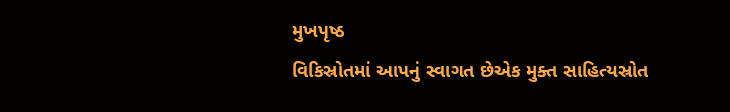મુખપૃષ્ઠ
વિકિસ્રોતમાં આપનું સ્વાગત છેએક મુક્ત સાહિત્યસ્રોત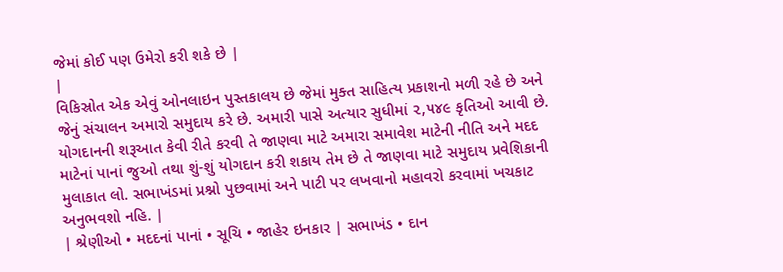જેમાં કોઈ પણ ઉમેરો કરી શકે છે |
|
વિકિસ્રોત એક એવું ઓનલાઇન પુસ્તકાલય છે જેમાં મુક્ત સાહિત્ય પ્રકાશનો મળી રહે છે અને જેનું સંચાલન અમારો સમુદાય કરે છે. અમારી પાસે અત્યાર સુધીમાં ૨,૫૪૯ કૃતિઓ આવી છે. યોગદાનની શરૂઆત કેવી રીતે કરવી તે જાણવા માટે અમારા સમાવેશ માટેની નીતિ અને મદદ માટેનાં પાનાં જુઓ તથા શું-શું યોગદાન કરી શકાય તેમ છે તે જાણવા માટે સમુદાય પ્રવેશિકાની મુલાકાત લો. સભાખંડમાં પ્રશ્નો પુછવામાં અને પાટી પર લખવાનો મહાવરો કરવામાં ખચકાટ અનુભવશો નહિ. |
| શ્રેણીઓ • મદદનાં પાનાં • સૂચિ • જાહેર ઇનકાર | સભાખંડ • દાન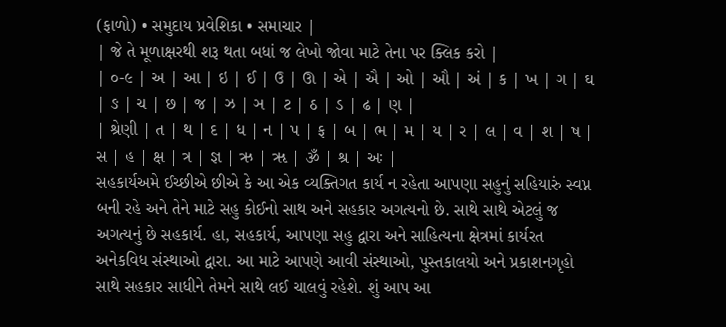(ફાળો) • સમુદાય પ્રવેશિકા • સમાચાર |
| જે તે મૂળાક્ષરથી શરૂ થતા બધાં જ લેખો જોવા માટે તેના પર ક્લિક કરો |
| ૦-૯ | અ | આ | ઇ | ઈ | ઉ | ઊ | એ | ઐ | ઓ | ઔ | અં | ક | ખ | ગ | ઘ | ઙ | ચ | છ | જ | ઝ | ઞ | ટ | ઠ | ડ | ઢ | ણ |
| શ્રેણી | ત | થ | દ | ધ | ન | પ | ફ | બ | ભ | મ | ય | ર | લ | વ | શ | ષ | સ | હ | ક્ષ | ત્ર | જ્ઞ | ઋ | ૠ | ૐ | શ્ર | અઃ |
સહકાર્યઅમે ઈચ્છીએ છીએ કે આ એક વ્યક્તિગત કાર્ય ન રહેતા આપણા સહુનું સહિયારું સ્વપ્ન બની રહે અને તેને માટે સહુ કોઈનો સાથ અને સહકાર અગત્યનો છે. સાથે સાથે એટલું જ અગત્યનું છે સહકાર્ય. હા, સહકાર્ય, આપણા સહુ દ્વારા અને સાહિત્યના ક્ષેત્રમાં કાર્યરત અનેકવિધ સંસ્થાઓ દ્વારા. આ માટે આપણે આવી સંસ્થાઓ, પુસ્તકાલયો અને પ્રકાશનગૃહો સાથે સહકાર સાધીને તેમને સાથે લઈ ચાલવું રહેશે. શું આપ આ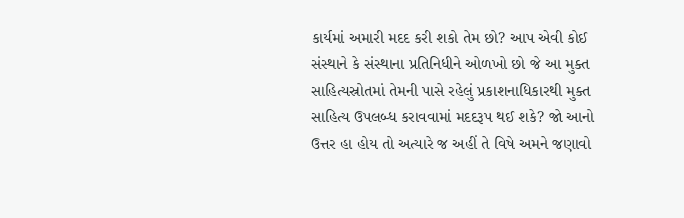કાર્યમાં અમારી મદદ કરી શકો તેમ છો? આપ એવી કોઈ સંસ્થાને કે સંસ્થાના પ્રતિનિધીને ઓળખો છો જે આ મુક્ત સાહિત્યસ્રોતમાં તેમની પાસે રહેલું પ્રકાશનાધિકારથી મુક્ત સાહિત્ય ઉપલબ્ધ કરાવવામાં મદદરૂપ થઈ શકે? જો આનો ઉત્તર હા હોય તો અત્યારે જ અહીં તે વિષે અમને જણાવો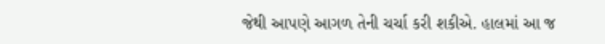જેથી આપણે આગળ તેની ચર્ચા કરી શકીએ. હાલમાં આ જ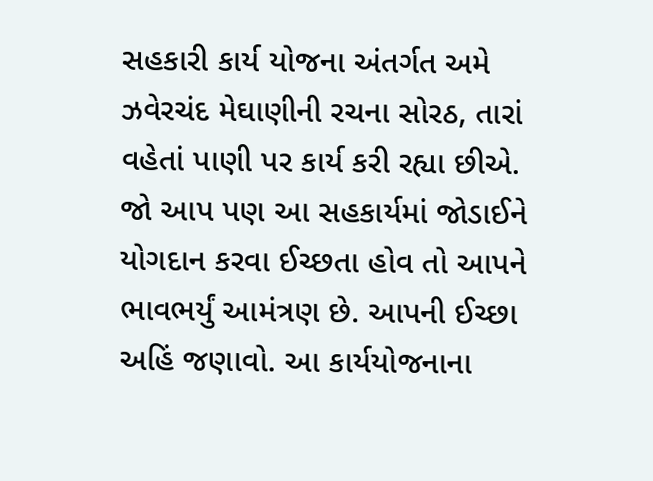સહકારી કાર્ય યોજના અંતર્ગત અમે ઝવેરચંદ મેઘાણીની રચના સોરઠ, તારાં વહેતાં પાણી પર કાર્ય કરી રહ્યા છીએ. જો આપ પણ આ સહકાર્યમાં જોડાઈને યોગદાન કરવા ઈચ્છતા હોવ તો આપને ભાવભર્યું આમંત્રણ છે. આપની ઈચ્છા અહિં જણાવો. આ કાર્યયોજનાના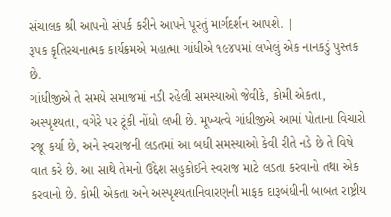સંચાલક શ્રી આપનો સંપર્ક કરીને આપને પૂરતું માર્ગદર્શન આપશે. |
રૂપક કૃતિરચનાત્મક કાર્યક્રમએ મહાત્મા ગાંધીએ ૧૯૪૫માં લખેલું એક નાનકડું પુસ્તક છે.
ગાંધીજીએ તે સમયે સમાજમાં નડી રહેલી સમસ્યાઓ જેવીકે, કોમી એકતા, અસ્પૃશ્યતા, વગેરે પર ટૂંકી નોંધો લખી છે. મૂખ્યત્વે ગાંધીજીએ આમાં પોતાના વિચારો રજૂ કર્યા છે, અને સ્વરાજની લડતમાં આ બધી સમસ્યાઓ કેવી રીતે નડે છે તે વિષે વાત કરે છે. આ સાથે તેમનો ઉદ્દેશ સહુકોઈને સ્વરાજ માટે લડતા કરવાનો તથા એક કરવાનો છે. કોમી એકતા અને અસ્પૃશ્યતાનિવારણની માફક દારૂબંધીની બાબત રાષ્ટ્રીય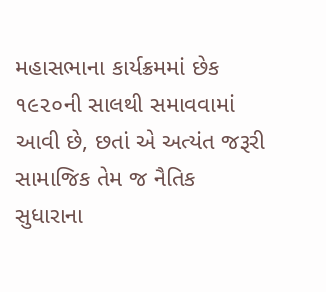મહાસભાના કાર્યક્રમમાં છેક ૧૯૨૦ની સાલથી સમાવવામાં આવી છે, છતાં એ અત્યંત જરૂરી સામાજિક તેમ જ નૈતિક સુધારાના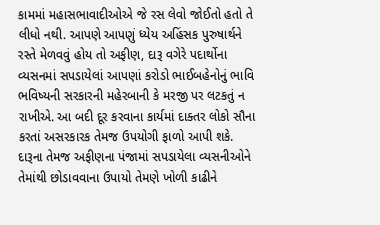કામમાં મહાસભાવાદીઓએ જે રસ લેવો જોઈતો હતો તે લીધો નથી. આપણે આપણું ધ્યેય અહિંસક પુરુષાર્થને રસ્તે મેળવવું હોય તો અફીણ, દારૂ વગેરે પદાર્થોના વ્યસનમાં સપડાયેલાં આપણાં કરોડો ભાઈબહેનોનું ભાવિ ભવિષ્યની સરકારની મહેરબાની કે મરજી પર લટકતું ન રાખીએ. આ બદી દૂર કરવાના કાર્યમાં દાક્તર લોકો સૌના કરતાં અસરકારક તેમજ ઉપયોગી ફાળો આપી શકે. દારૂના તેમજ અફીણના પંજામાં સપડાયેલા વ્યસનીઓને તેમાંથી છોડાવવાના ઉપાયો તેમણે ખોળી કાઢીને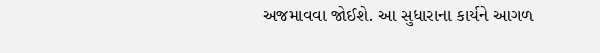અજમાવવા જોઈશે. આ સુધારાના કાર્યને આગળ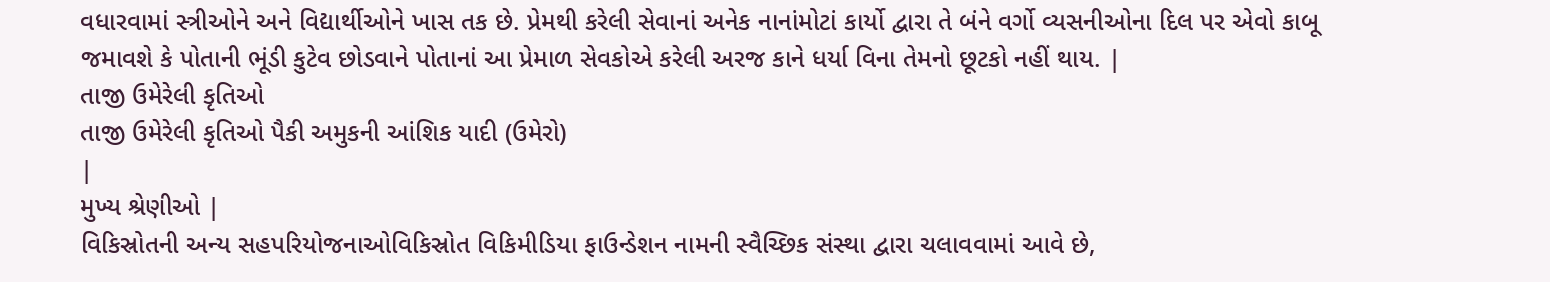વધારવામાં સ્ત્રીઓને અને વિદ્યાર્થીઓને ખાસ તક છે. પ્રેમથી કરેલી સેવાનાં અનેક નાનાંમોટાં કાર્યો દ્વારા તે બંને વર્ગો વ્યસનીઓના દિલ પર એવો કાબૂ જમાવશે કે પોતાની ભૂંડી કુટેવ છોડવાને પોતાનાં આ પ્રેમાળ સેવકોએ કરેલી અરજ કાને ધર્યા વિના તેમનો છૂટકો નહીં થાય. |
તાજી ઉમેરેલી કૃતિઓ
તાજી ઉમેરેલી કૃતિઓ પૈકી અમુકની આંશિક યાદી (ઉમેરો)
|
મુખ્ય શ્રેણીઓ |
વિકિસ્રોતની અન્ય સહપરિયોજનાઓવિકિસ્રોત વિકિમીડિયા ફાઉન્ડેશન નામની સ્વૈચ્છિક સંસ્થા દ્વારા ચલાવવામાં આવે છે,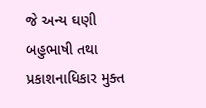જે અન્ય ઘણી બહુભાષી તથા પ્રકાશનાધિકાર મુક્ત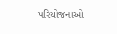પરિયોજનાઓ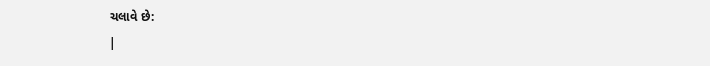ચલાવે છે:
|